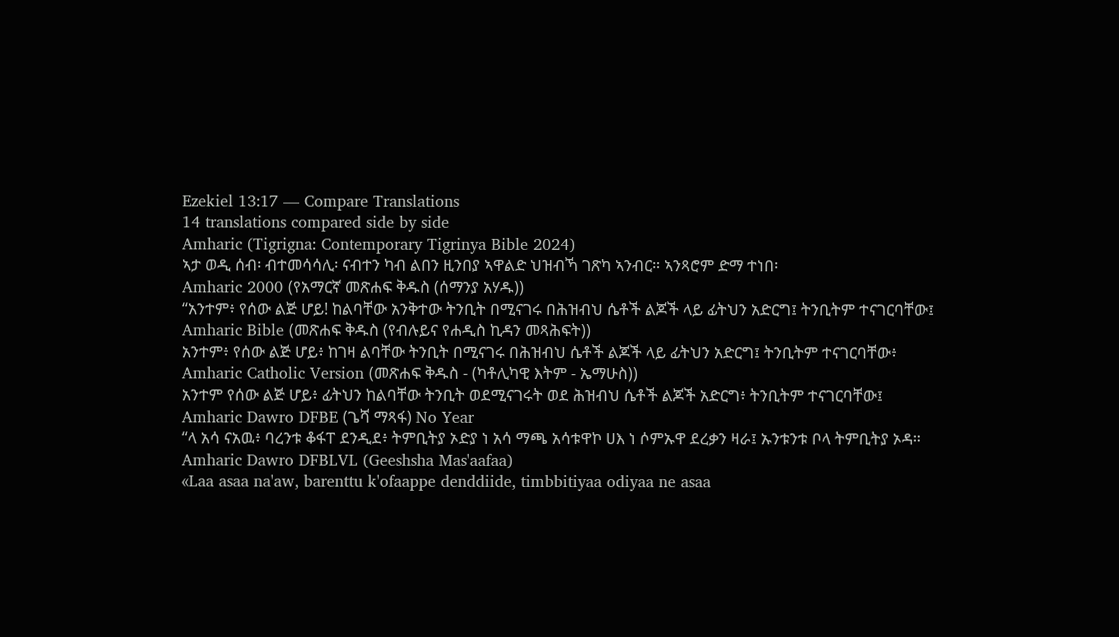Ezekiel 13:17 — Compare Translations
14 translations compared side by side
Amharic (Tigrigna: Contemporary Tigrinya Bible 2024)
ኣታ ወዲ ሰብ፡ ብተመሳሳሊ፡ ናብተን ካብ ልበን ዚንበያ ኣዋልድ ህዝብኻ ገጽካ ኣንብር። ኣንጻሮም ድማ ተነበ፡
Amharic 2000 (የአማርኛ መጽሐፍ ቅዱስ (ሰማንያ አሃዱ))
“አንተም፥ የሰው ልጅ ሆይ! ከልባቸው አንቅተው ትንቢት በሚናገሩ በሕዝብህ ሴቶች ልጆች ላይ ፊትህን አድርግ፤ ትንቢትም ተናገርባቸው፤
Amharic Bible (መጽሐፍ ቅዱስ (የብሉይና የሐዲስ ኪዳን መጻሕፍት))
አንተም፥ የሰው ልጅ ሆይ፥ ከገዛ ልባቸው ትንቢት በሚናገሩ በሕዝብህ ሴቶች ልጆች ላይ ፊትህን አድርግ፤ ትንቢትም ተናገርባቸው፥
Amharic Catholic Version (መጽሐፍ ቅዱስ - (ካቶሊካዊ እትም - ኤማሁስ))
አንተም የሰው ልጅ ሆይ፥ ፊትህን ከልባቸው ትንቢት ወደሚናገሩት ወደ ሕዝብህ ሴቶች ልጆች አድርግ፥ ትንቢትም ተናገርባቸው፤
Amharic Dawro DFBE (ጌሻ ማጻፋ) No Year
“ላ አሳ ናአዉ፥ ባረንቱ ቆፋፐ ደንዲደ፥ ትምቢትያ ኦድያ ነ አሳ ማጫ አሳቱዋኮ ሀእ ነ ሶምኡዋ ደረቃን ዛራ፤ ኡንቱንቱ ቦላ ትምቢትያ ኦዳ።
Amharic Dawro DFBLVL (Geeshsha Mas'aafaa)
«Laa asaa na'aw, barenttu k'ofaappe denddiide, timbbitiyaa odiyaa ne asaa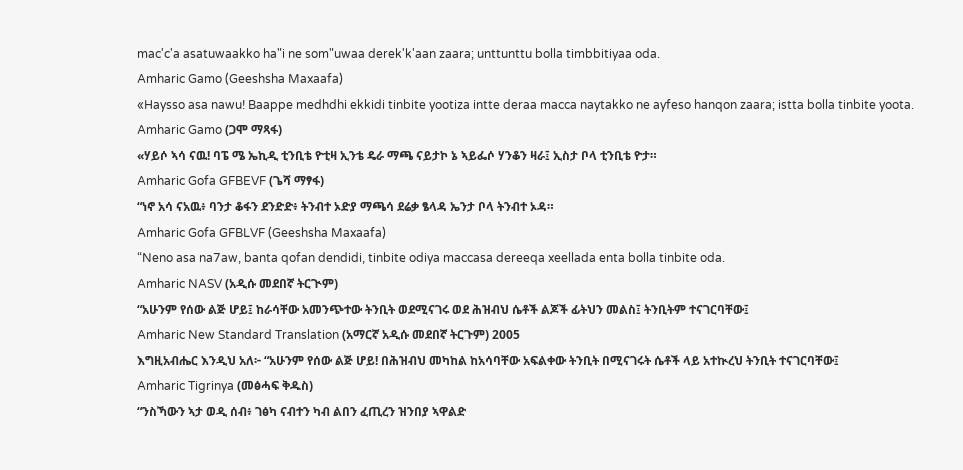mac'c'a asatuwaakko ha"i ne som"uwaa derek'k'aan zaara; unttunttu bolla timbbitiyaa oda.
Amharic Gamo (Geeshsha Maxaafa)
«Haysso asa nawu! Baappe medhdhi ekkidi tinbite yootiza intte deraa macca naytakko ne ayfeso hanqon zaara; istta bolla tinbite yoota.
Amharic Gamo (ጋሞ ማጻፋ)
«ሃይሶ ኣሳ ናዉ! ባፔ ሜ ኤኪዲ ቲንቢቴ ዮቲዛ ኢንቴ ዴራ ማጫ ናይታኮ ኔ ኣይፌሶ ሃንቆን ዛራ፤ ኢስታ ቦላ ቲንቢቴ ዮታ።
Amharic Gofa GFBEVF (ጌሻ ማፃፋ)
“ነኖ አሳ ናአዉ፥ ባንታ ቆፋን ደንድድ፥ ትንብተ ኦድያ ማጫሳ ደሬቃ ፄላዳ ኤንታ ቦላ ትንብተ ኦዳ።
Amharic Gofa GFBLVF (Geeshsha Maxaafa)
“Neno asa na7aw, banta qofan dendidi, tinbite odiya maccasa dereeqa xeellada enta bolla tinbite oda.
Amharic NASV (አዲሱ መደበኛ ትርጒም)
“አሁንም የሰው ልጅ ሆይ፤ ከራሳቸው አመንጭተው ትንቢት ወደሚናገሩ ወደ ሕዝብህ ሴቶች ልጆች ፊትህን መልስ፤ ትንቢትም ተናገርባቸው፤
Amharic New Standard Translation (አማርኛ አዲሱ መደበኛ ትርጉም) 2005
እግዚአብሔር እንዲህ አለ፦ “አሁንም የሰው ልጅ ሆይ! በሕዝብህ መካከል ከአሳባቸው አፍልቀው ትንቢት በሚናገሩት ሴቶች ላይ አተኲረህ ትንቢት ተናገርባቸው፤
Amharic Tigrinya (መፅሓፍ ቅዱስ)
“ንስኻውን ኣታ ወዲ ሰብ፥ ገፅካ ናብተን ካብ ልበን ፈጢረን ዝንበያ ኣዋልድ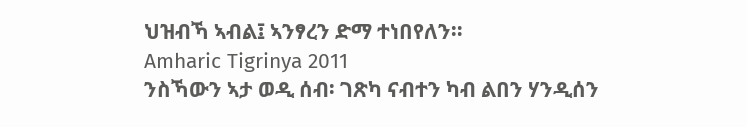ህዝብኻ ኣብል፤ ኣንፃረን ድማ ተነበየለን።
Amharic Tigrinya 2011
ንስኻውን ኣታ ወዲ ሰብ፡ ገጽካ ናብተን ካብ ልበን ሃንዲሰን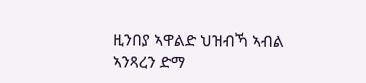ዚንበያ ኣዋልድ ህዝብኻ ኣብል ኣንጻረን ድማ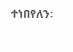ተነበየለን፡